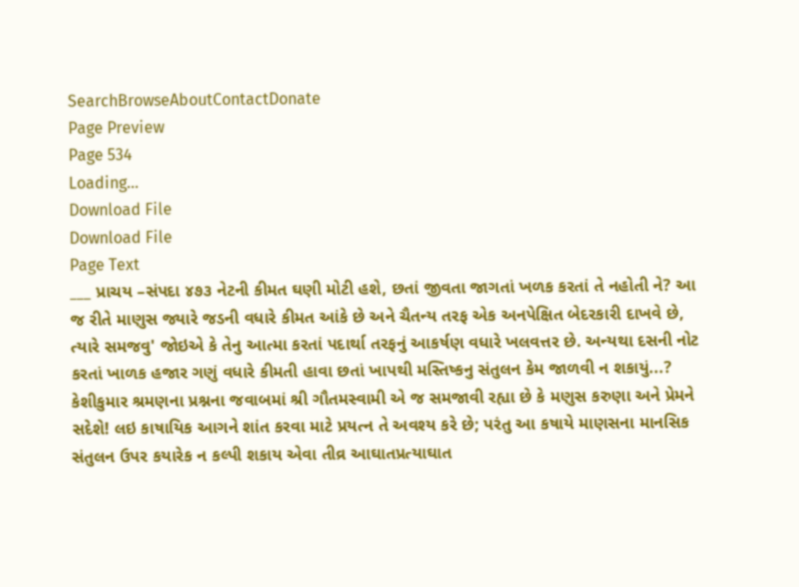SearchBrowseAboutContactDonate
Page Preview
Page 534
Loading...
Download File
Download File
Page Text
___ પ્રાચય –સંપદા ૪૭૩ નેટની કીમત ઘણી મોટી હશે, છતાં જીવતા જાગતાં ખળક કરતાં તે નહોતી ને? આ જ રીતે માણુસ જ્યારે જડની વધારે કીમત આંકે છે અને ચૈતન્ય તરફ એક અનપેક્ષિત બેદરકારી દાખવે છે, ત્યારે સમજવુ' જોઇએ કે તેનુ આત્મા કરતાં પદાર્થા તરફનું આકર્ષણ વધારે ખલવત્તર છે. અન્યથા દસની નોટ કરતાં ખાળક હજાર ગણું વધારે કીમતી હાવા છતાં ખાપથી મસ્તિષ્કનુ સંતુલન કેમ જાળવી ન શકાયું...? કેશીકુમાર શ્રમણના પ્રશ્નના જવાબમાં શ્રી ગૌતમસ્વામી એ જ સમજાવી રહ્યા છે કે મણુસ કરુણા અને પ્રેમને સદેશે! લઇ કાષાયિક આગને શાંત કરવા માટે પ્રયત્ન તે અવશ્ય કરે છે; પરંતુ આ કષાયે માણસના માનસિક સંતુલન ઉપર કયારેક ન કલ્પી શકાય એવા તીવ્ર આઘાતપ્રત્યાઘાત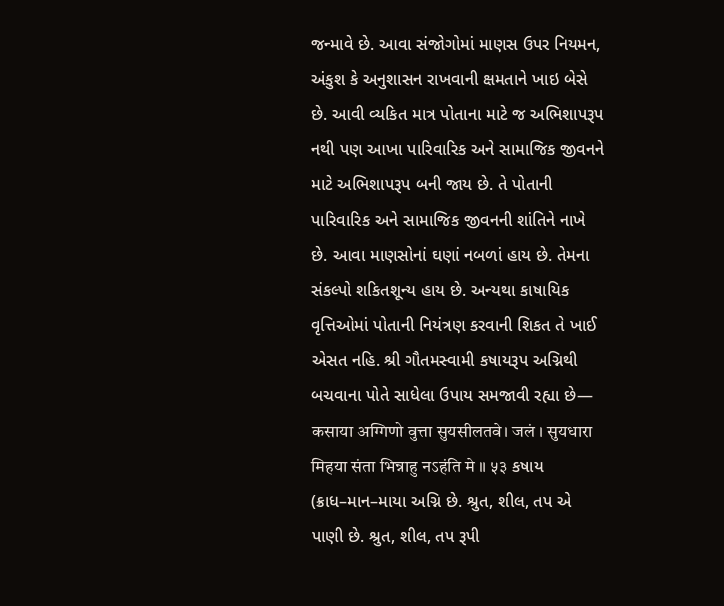જન્માવે છે. આવા સંજોગોમાં માણસ ઉપર નિયમન, અંકુશ કે અનુશાસન રાખવાની ક્ષમતાને ખાઇ બેસે છે. આવી વ્યકિત માત્ર પોતાના માટે જ અભિશાપરૂપ નથી પણ આખા પારિવારિક અને સામાજિક જીવનને માટે અભિશાપરૂપ બની જાય છે. તે પોતાની પારિવારિક અને સામાજિક જીવનની શાંતિને નાખે છે. આવા માણસોનાં ઘણાં નબળાં હાય છે. તેમના સંકલ્પો શકિતશૂન્ય હાય છે. અન્યથા કાષાયિક વૃત્તિઓમાં પોતાની નિયંત્રણ કરવાની શિકત તે ખાઈ એસત નહિ. શ્રી ગૌતમસ્વામી કષાયરૂપ અગ્નિથી બચવાના પોતે સાધેલા ઉપાય સમજાવી રહ્યા છે— कसाया अग्गिणो वुत्ता सुयसीलतवे। जलं । सुयधारा मिहया संता भिन्नाहु नऽहंति मे ॥ ५३ કષાય (ક્રાધ–માન–માયા અગ્નિ છે. શ્રુત, શીલ, તપ એ પાણી છે. શ્રુત, શીલ, તપ રૂપી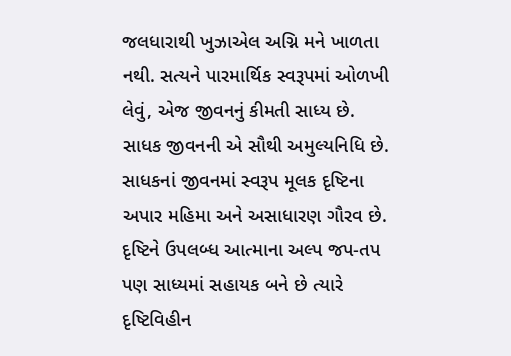જલધારાથી ખુઝાએલ અગ્નિ મને ખાળતા નથી. સત્યને પારમાર્થિક સ્વરૂપમાં ઓળખી લેવું, એજ જીવનનું કીમતી સાધ્ય છે. સાધક જીવનની એ સૌથી અમુલ્યનિધિ છે. સાધકનાં જીવનમાં સ્વરૂપ મૂલક દૃષ્ટિના અપાર મહિમા અને અસાધારણ ગૌરવ છે. દૃષ્ટિને ઉપલબ્ધ આત્માના અલ્પ જપ-તપ પણ સાધ્યમાં સહાયક બને છે ત્યારે દૃષ્ટિવિહીન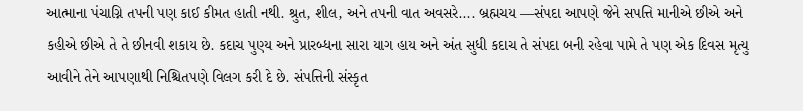આત્માના પંચાગ્નિ તપની પણ કાઈ કીમત હાતી નથી. શ્રુત, શીલ, અને તપની વાત અવસરે.... બ્રહ્મચય —સંપદા આપણે જેને સપત્તિ માનીએ છીએ અને કહીએ છીએ તે તે છીનવી શકાય છે. કદાચ પુણ્ય અને પ્રારબ્ધના સારા યાગ હાય અને અંત સુધી કદાચ તે સંપદા બની રહેવા પામે તે પણ એક દિવસ મૃત્યુ આવીને તેને આપણાથી નિશ્ચિતપણે વિલગ કરી દે છે. સંપત્તિની સંસ્કૃત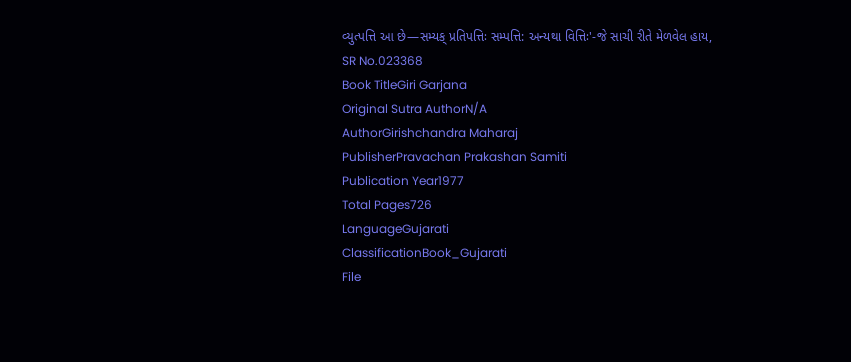વ્યુત્પત્તિ આ છે—સમ્યક્ પ્રતિપત્તિઃ સમ્પત્તિ: અન્યથા વિત્તિઃ'-જે સાચી રીતે મેળવેલ હાય,
SR No.023368
Book TitleGiri Garjana
Original Sutra AuthorN/A
AuthorGirishchandra Maharaj
PublisherPravachan Prakashan Samiti
Publication Year1977
Total Pages726
LanguageGujarati
ClassificationBook_Gujarati
File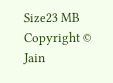Size23 MB
Copyright © Jain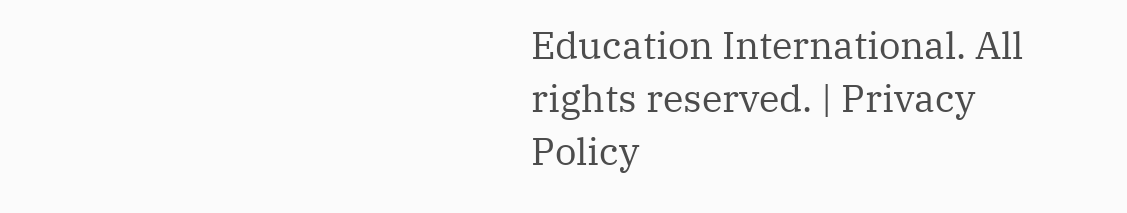Education International. All rights reserved. | Privacy Policy